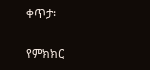ቀጥታ፡

የምክክር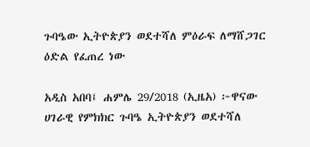ጉባዔው ኢትዮጵያን ወደተሻለ ምዕራፍ ለማሸጋገር ዕድል የፈጠረ ነው

አዲስ አበባ፤ ሐምሌ 29/2018 (ኢዜአ) ፦ዋናው ሀገራዊ የምክክር ጉባዔ ኢትዮጵያን ወደተሻለ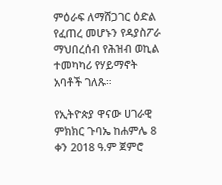ምዕራፍ ለማሸጋገር ዕድል የፈጠረ መሆኑን የዳያስፖራ ማህበረሰብ የሕዝብ ወኪል ተመካካሪ የሃይማኖት አባቶች ገለጹ።

የኢትዮጵያ ዋናው ሀገራዊ ምክክር ጉባኤ ከሐምሌ 8 ቀን 2018 ዓ.ም ጀምሮ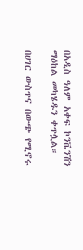በአዲስ ዓለም አቀፍ ኮንቬንሽን ማዕከል መካሄዱን ቀጥሏል።

በሀገር ውስጥና በውጭ የሚኖሩ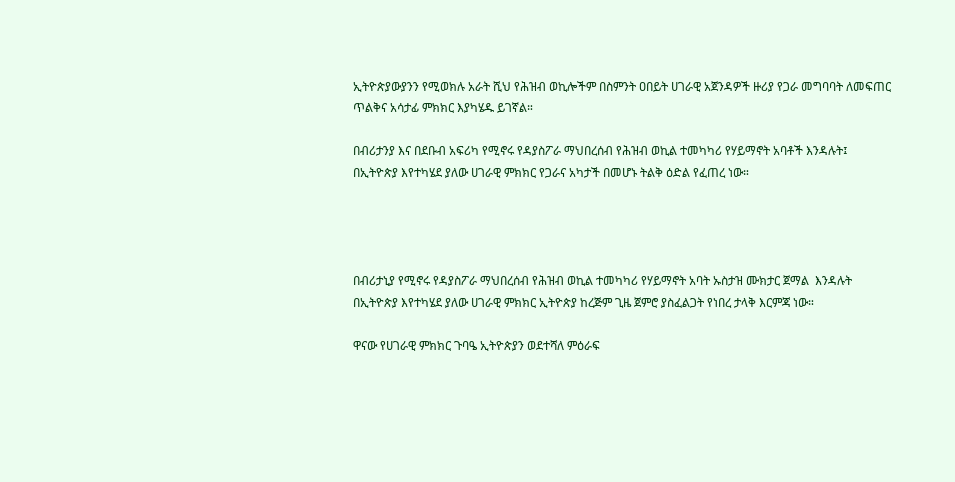ኢትዮጵያውያንን የሚወክሉ አራት ሺህ የሕዝብ ወኪሎችም በስምንት ዐበይት ሀገራዊ አጀንዳዎች ዙሪያ የጋራ መግባባት ለመፍጠር ጥልቅና አሳታፊ ምክክር እያካሄዱ ይገኛል።

በብሪታንያ እና በደቡብ አፍሪካ የሚኖሩ የዳያስፖራ ማህበረሰብ የሕዝብ ወኪል ተመካካሪ የሃይማኖት አባቶች እንዳሉት፤ በኢትዮጵያ እየተካሄደ ያለው ሀገራዊ ምክክር የጋራና አካታች በመሆኑ ትልቅ ዕድል የፈጠረ ነው።




በብሪታኒያ የሚኖሩ የዳያስፖራ ማህበረሰብ የሕዝብ ወኪል ተመካካሪ የሃይማኖት አባት ኡስታዝ ሙክታር ጀማል  እንዳሉት በኢትዮጵያ እየተካሄደ ያለው ሀገራዊ ምክክር ኢትዮጵያ ከረጅም ጊዜ ጀምሮ ያስፈልጋት የነበረ ታላቅ እርምጃ ነው።

ዋናው የሀገራዊ ምክክር ጉባዔ ኢትዮጵያን ወደተሻለ ምዕራፍ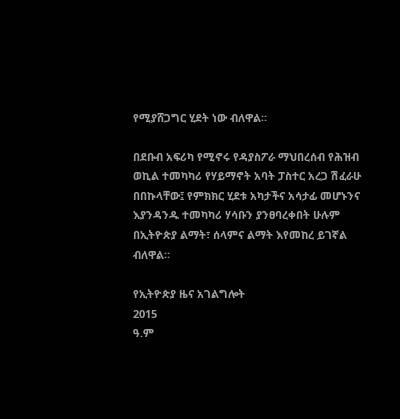የሚያሸጋግር ሂደት ነው ብለዋል።

በደቡብ አፍሪካ የሚኖሩ የዳያስፖራ ማህበረሰብ የሕዝብ ወኪል ተመካካሪ የሃይማኖት አባት ፓስተር አረጋ ሽፈራሁ በበኩላቸው፤ የምክክር ሂደቱ አካታችና አሳታፊ መሆኑንና እያንዳንዱ ተመካካሪ ሃሳቡን ያንፀባረቀበት ሁሉም በኢትዮጵያ ልማት፣ ሰላምና ልማት እየመከረ ይገኛል ብለዋል።

የኢትዮጵያ ዜና አገልግሎት
2015
ዓ.ም